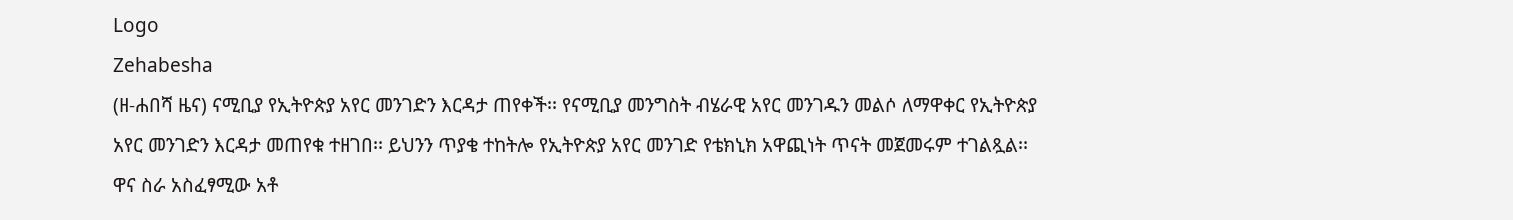Logo
Zehabesha
(ዘ-ሐበሻ ዜና) ናሚቢያ የኢትዮጵያ አየር መንገድን እርዳታ ጠየቀች፡፡ የናሚቢያ መንግስት ብሄራዊ አየር መንገዱን መልሶ ለማዋቀር የኢትዮጵያ አየር መንገድን እርዳታ መጠየቁ ተዘገበ፡፡ ይህንን ጥያቄ ተከትሎ የኢትዮጵያ አየር መንገድ የቴክኒክ አዋጪነት ጥናት መጀመሩም ተገልጿል፡፡ ዋና ስራ አስፈፃሚው አቶ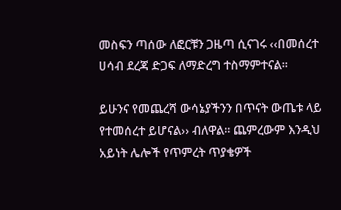መስፍን ጣሰው ለፎርቹን ጋዜጣ ሲናገሩ ‹‹በመሰረተ ሀሳብ ደረጃ ድጋፍ ለማድረግ ተስማምተናል፡፡

ይሁንና የመጨረሻ ውሳኔያችንን በጥናት ውጤቱ ላይ የተመሰረተ ይሆናል›› ብለዋል፡፡ ጨምረውም እንዲህ አይነት ሌሎች የጥምረት ጥያቄዎች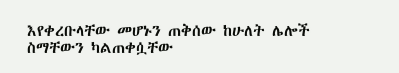እየቀረቡላቸው መሆኑን ጠቅሰው ከሁለት ሌሎች ስማቸውን ካልጠቀሷቸው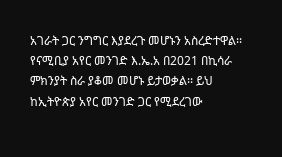አገራት ጋር ንግግር እያደረጉ መሆኑን አስረድተዋል፡፡ የናሚቢያ አየር መንገድ እ.ኤ.አ በ2021 በኪሳራ ምክንያት ስራ ያቆመ መሆኑ ይታወቃል፡፡ ይህ ከኢትዮጵያ አየር መንገድ ጋር የሚደረገው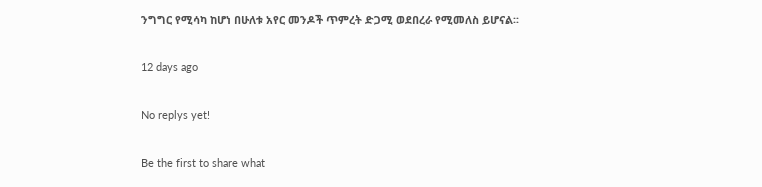ንግግር የሚሳካ ከሆነ በሁለቱ አየር መንዶች ጥምረት ድጋሚ ወደበረራ የሚመለስ ይሆናል፡፡

12 days ago

No replys yet!

Be the first to share what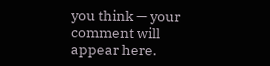you think — your comment will appear here.